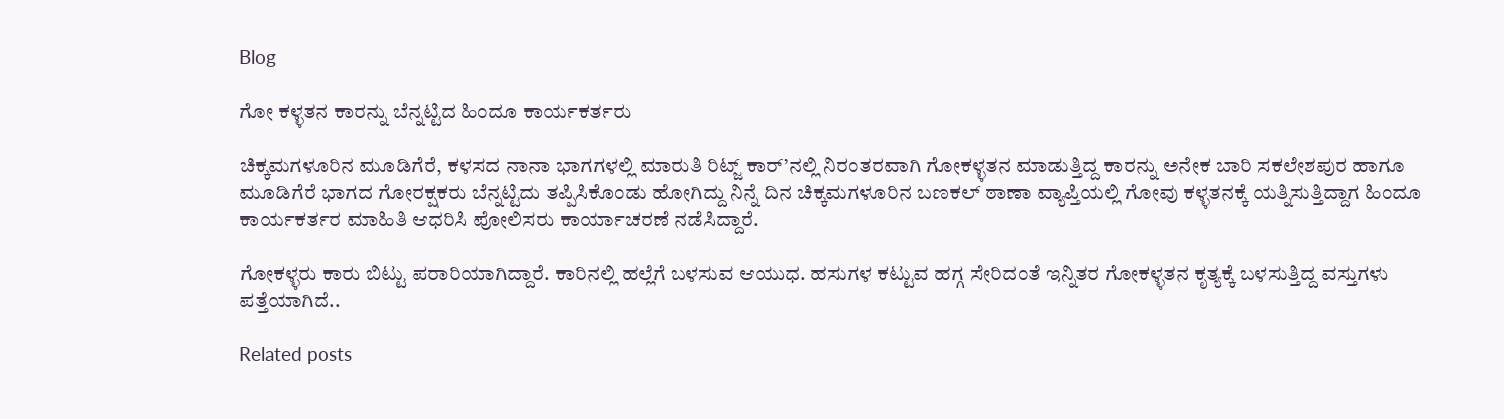Blog

ಗೋ ಕಳ್ಳತನ ಕಾರನ್ನು ಬೆನ್ನಟ್ಟಿದ ಹಿಂದೂ ಕಾರ್ಯಕರ್ತರು

ಚಿಕ್ಕಮಗಳೂರಿನ ಮೂಡಿಗೆರೆ, ಕಳಸದ ನಾನಾ ಭಾಗಗಳಲ್ಲಿ ಮಾರುತಿ ರಿಟ್ಜ್ ಕಾರ್’ನಲ್ಲಿ ನಿರಂತರವಾಗಿ ಗೋಕಳ್ಳತನ ಮಾಡುತ್ತಿದ್ದ ಕಾರನ್ನು ಅನೇಕ ಬಾರಿ ಸಕಲೇಶಪುರ ಹಾಗೂ ಮೂಡಿಗೆರೆ ಭಾಗದ ಗೋರಕ್ಷಕರು ಬೆನ್ನಟ್ಟಿದು ತಪ್ಪಿಸಿಕೊಂಡು ಹೋಗಿದ್ದು ನಿನ್ನೆ ದಿನ ಚಿಕ್ಕಮಗಳೂರಿನ ಬಣಕಲ್ ಠಾಣಾ ವ್ಯಾಪ್ತಿಯಲ್ಲಿ ಗೋವು ಕಳ್ಳತನಕ್ಕೆ ಯತ್ನಿಸುತ್ತಿದ್ದಾಗ ಹಿಂದೂ ಕಾರ್ಯಕರ್ತರ ಮಾಹಿತಿ ಆಧರಿಸಿ ಪೋಲಿಸರು ಕಾರ್ಯಾಚರಣೆ ನಡೆಸಿದ್ದಾರೆ.

ಗೋಕಳ್ಳರು ಕಾರು ಬಿಟ್ಟು ಪರಾರಿಯಾಗಿದ್ದಾರೆ. ಕಾರಿನಲ್ಲಿ ಹಲ್ಲೆಗೆ ಬಳಸುವ ಆಯುಧ. ಹಸುಗಳ ಕಟ್ಟುವ ಹಗ್ಗ ಸೇರಿದಂತೆ ಇನ್ನಿತರ ಗೋಕಳ್ಳತನ ಕೃತ್ಯಕ್ಕೆ ಬಳಸುತ್ತಿದ್ದ ವಸ್ತುಗಳು ಪತ್ತೆಯಾಗಿದೆ..

Related posts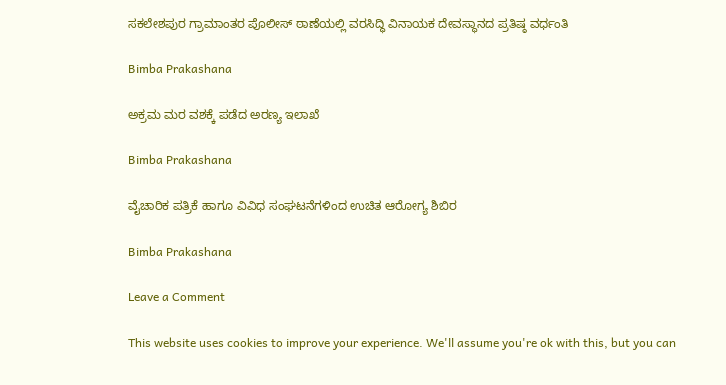ಸಕಲೇಶಪುರ ಗ್ರಾಮಾಂತರ ಪೊಲೀಸ್ ಠಾಣೆಯಲ್ಲಿ ವರಸಿದ್ಧಿ ವಿನಾಯಕ ದೇವಸ್ಥಾನದ ಪ್ರತಿಷ್ಠ ವರ್ಧಂತಿ

Bimba Prakashana

ಅಕ್ರಮ ಮರ ವಶಕ್ಕೆ ಪಡೆದ ಅರಣ್ಯ ಇಲಾಖೆ

Bimba Prakashana

ವೈಚಾರಿಕ ಪತ್ರಿಕೆ ಹಾಗೂ ವಿವಿಧ ಸಂಘಟನೆಗಳಿಂದ ಉಚಿತ ಆರೋಗ್ಯ ಶಿಬಿರ

Bimba Prakashana

Leave a Comment

This website uses cookies to improve your experience. We'll assume you're ok with this, but you can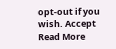opt-out if you wish. Accept Read More